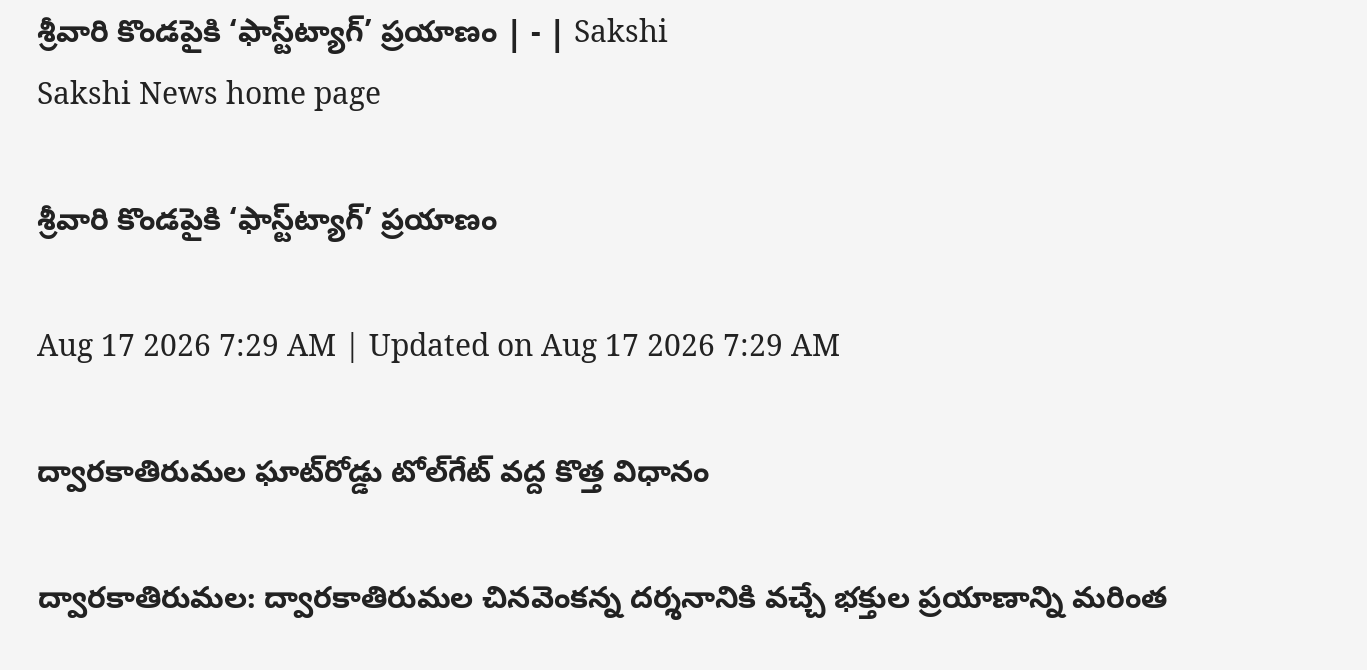శ్రీవారి కొండపైకి ‘ఫాస్ట్‌ట్యాగ్‌’ ప్రయాణం | - | Sakshi
Sakshi News home page

శ్రీవారి కొండపైకి ‘ఫాస్ట్‌ట్యాగ్‌’ ప్రయాణం

Aug 17 2026 7:29 AM | Updated on Aug 17 2026 7:29 AM

ద్వారకాతిరుమల ఘాట్‌రోడ్డు టోల్‌గేట్‌ వద్ద కొత్త విధానం

ద్వారకాతిరుమల: ద్వారకాతిరుమల చినవెంకన్న దర్శనానికి వచ్చే భక్తుల ప్రయాణాన్ని మరింత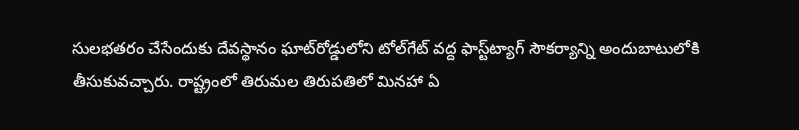సులభతరం చేసేందుకు దేవస్థానం ఘాట్‌రోడ్డులోని టోల్‌గేట్‌ వద్ద ఫాస్ట్‌ట్యాగ్‌ సౌకర్యాన్ని అందుబాటులోకి తీసుకువచ్చారు. రాష్ట్రంలో తిరుమల తిరుపతిలో మినహా ఏ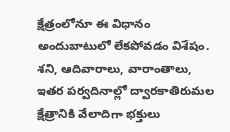క్షేత్రంలోనూ ఈ విధానం అందుబాటులో లేకపోవడం విశేషం. శని, ఆదివారాలు, వారాంతాలు, ఇతర పర్వదినాల్లో ద్వారకాతిరుమల క్షేత్రానికి వేలాదిగా భక్తులు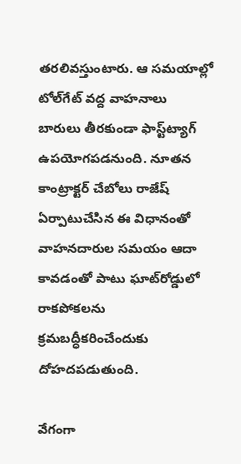తరలివస్తుంటారు. ఆ సమయాల్లో టోల్‌గేట్‌ వద్ద వాహనాలు బారులు తీరకుండా ఫాస్ట్‌ట్యాగ్‌ ఉపయోగపడనుంది. నూతన కాంట్రాక్టర్‌ చేబోలు రాజేష్‌ ఏర్పాటుచేసిన ఈ విధానంతో వాహనదారుల సమయం ఆదా కావడంతో పాటు ఘాట్‌రోడ్డులో రాకపోకలను క్రమబద్ధీకరించేందుకు దోహదపడుతుంది.

వేగంగా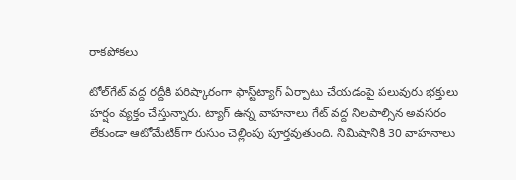రాకపోకలు

టోల్‌గేట్‌ వద్ద రద్దీకి పరిష్కారంగా ఫాస్ట్‌ట్యాగ్‌ ఏర్పాటు చేయడంపై పలువురు భక్తులు హర్షం వ్యక్తం చేస్తున్నారు. ట్యాగ్‌ ఉన్న వాహనాలు గేట్‌ వద్ద నిలపాల్సిన అవసరం లేకుండా ఆటోమేటిక్‌గా రుసుం చెల్లింపు పూర్తవుతుంది. నిమిషానికి 30 వాహనాలు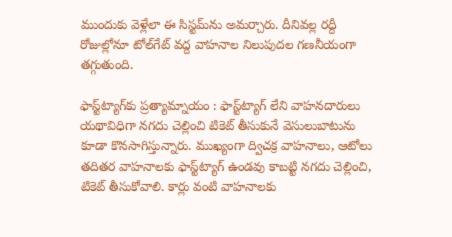ముందుకు వెళ్లేలా ఈ సిస్టమ్‌ను అమర్చారు. దీనివల్ల రద్దీ రోజుల్లోనూ టోల్‌గేట్‌ వద్ద వాహనాల నిలుపుదల గణనీయంగా తగ్గుతుంది.

ఫాస్ట్‌ట్యాగ్‌కు ప్రత్యామ్నాయం : ఫాస్ట్‌ట్యాగ్‌ లేని వాహనదారులు యథావిధిగా నగదు చెల్లించి టికెట్‌ తీసుకునే వెసులుబాటును కూడా కొనసాగిస్తున్నారు. ముఖ్యంగా ద్విచక్ర వాహనాలు, ఆటోలు తదితర వాహనాలకు ఫాస్ట్‌ట్యాగ్‌ ఉండవు కాబట్టి నగదు చెల్లించి, టికెట్‌ తీసుకోవాలి. కార్లు వంటి వాహనాలకు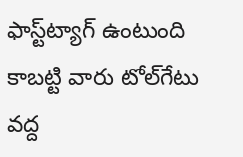ఫాస్ట్‌ట్యాగ్‌ ఉంటుంది కాబట్టి వారు టోల్‌గేటు వద్ద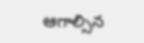ఆగాల్సిన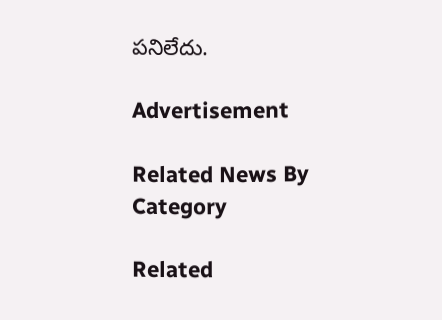పనిలేదు.

Advertisement

Related News By Category

Related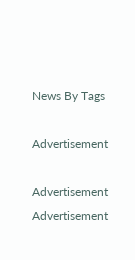News By Tags

Advertisement

Advertisement
Advertisement